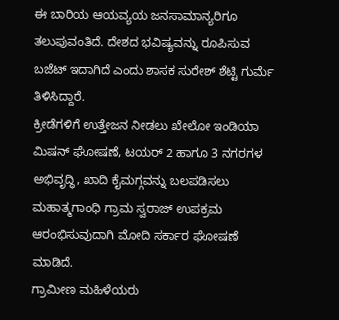ಈ ಬಾರಿಯ ಆಯವ್ಯಯ ಜನಸಾಮಾನ್ಯರಿಗೂ ತಲುಪುವಂತಿದೆ. ದೇಶದ ಭವಿಷ್ಯವನ್ನು ರೂಪಿಸುವ ಬಜೆಟ್ ಇದಾಗಿದೆ ಎಂದು ಶಾಸಕ ಸುರೇಶ್ ಶೆಟ್ಟಿ ಗುರ್ಮೆ ತಿಳಿಸಿದ್ದಾರೆ.
ಕ್ರೀಡೆಗಳಿಗೆ ಉತ್ತೇಜನ ನೀಡಲು ಖೇಲೋ ಇಂಡಿಯಾ ಮಿಷನ್ ಘೋಷಣೆ, ಟಯರ್ 2 ಹಾಗೂ 3 ನಗರಗಳ ಅಭಿವೃದ್ಧಿ, ಖಾದಿ ಕೈಮಗ್ಗವನ್ನು ಬಲಪಡಿಸಲು ಮಹಾತ್ಮಗಾಂಧಿ ಗ್ರಾಮ ಸ್ವರಾಜ್ ಉಪಕ್ರಮ ಆರಂಭಿಸುವುದಾಗಿ ಮೋದಿ ಸರ್ಕಾರ ಘೋಷಣೆ ಮಾಡಿದೆ.
ಗ್ರಾಮೀಣ ಮಹಿಳೆಯರು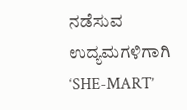ನಡೆಸುವ ಉದ್ಯಮಗಳಿಗಾಗಿ ‘SHE-MART’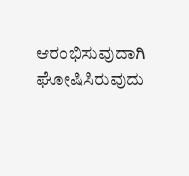ಆರಂಭಿಸುವುದಾಗಿ ಘೋಷಿಸಿರುವುದು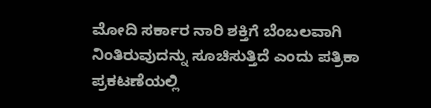ಮೋದಿ ಸರ್ಕಾರ ನಾರಿ ಶಕ್ತಿಗೆ ಬೆಂಬಲವಾಗಿ ನಿಂತಿರುವುದನ್ನು ಸೂಚಿಸುತ್ತಿದೆ ಎಂದು ಪತ್ರಿಕಾ ಪ್ರಕಟಣೆಯಲ್ಲಿ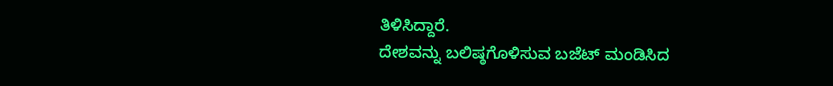ತಿಳಿಸಿದ್ದಾರೆ.
ದೇಶವನ್ನು ಬಲಿಷ್ಠಗೊಳಿಸುವ ಬಜೆಟ್ ಮಂಡಿಸಿದ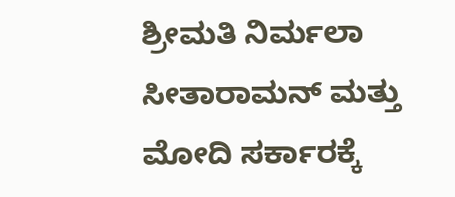ಶ್ರೀಮತಿ ನಿರ್ಮಲಾ ಸೀತಾರಾಮನ್ ಮತ್ತು ಮೋದಿ ಸರ್ಕಾರಕ್ಕೆ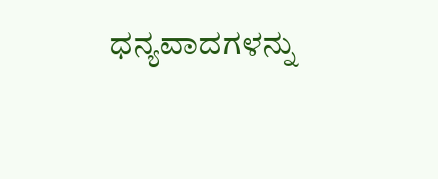ಧನ್ಯವಾದಗಳನ್ನು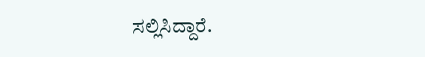ಸಲ್ಲಿಸಿದ್ದಾರೆ.